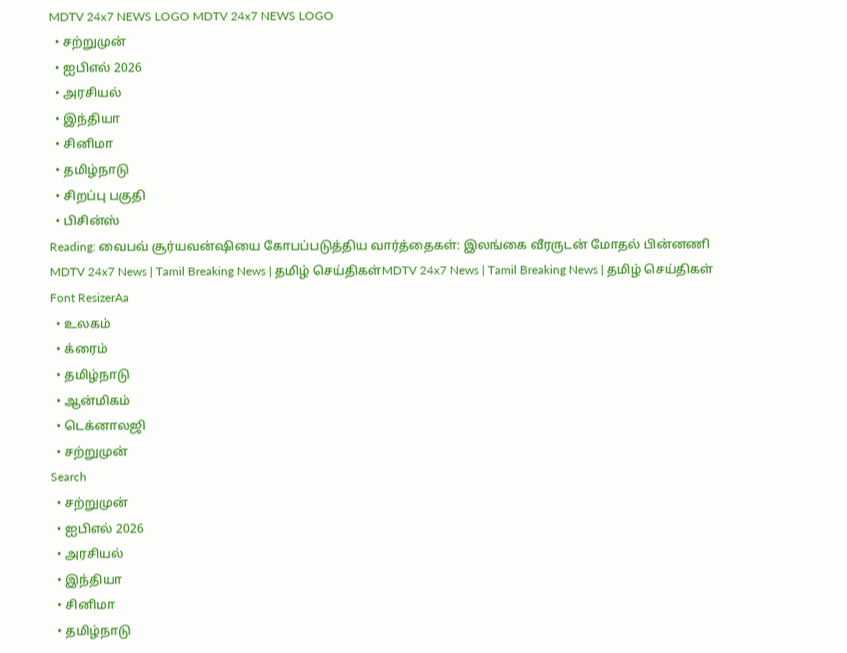MDTV 24x7 NEWS LOGO MDTV 24x7 NEWS LOGO
  • சற்றுமுன்
  • ஐபிஎல் 2026
  • அரசியல்
  • இந்தியா
  • சினிமா
  • தமிழ்நாடு
  • சிறப்பு பகுதி
  • பிசின்ஸ்
Reading: வைபவ் சூர்யவன்ஷியை கோபப்படுத்திய வார்த்தைகள்: இலங்கை வீரருடன் மோதல் பின்னணி
MDTV 24x7 News | Tamil Breaking News | தமிழ் செய்திகள்MDTV 24x7 News | Tamil Breaking News | தமிழ் செய்திகள்
Font ResizerAa
  • உலகம்
  • க்ரைம்
  • தமிழ்நாடு
  • ஆன்மிகம்
  • டெக்னாலஜி
  • சற்றுமுன்
Search
  • சற்றுமுன்
  • ஐபிஎல் 2026
  • அரசியல்
  • இந்தியா
  • சினிமா
  • தமிழ்நாடு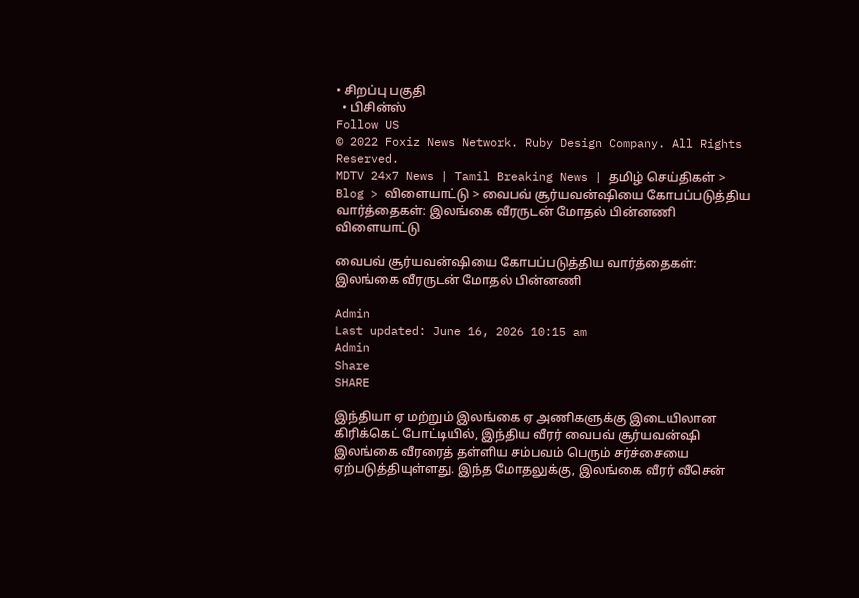• சிறப்பு பகுதி
  • பிசின்ஸ்
Follow US
© 2022 Foxiz News Network. Ruby Design Company. All Rights Reserved.
MDTV 24x7 News | Tamil Breaking News | தமிழ் செய்திகள் > Blog > விளையாட்டு > வைபவ் சூர்யவன்ஷியை கோபப்படுத்திய வார்த்தைகள்: இலங்கை வீரருடன் மோதல் பின்னணி
விளையாட்டு

வைபவ் சூர்யவன்ஷியை கோபப்படுத்திய வார்த்தைகள்: இலங்கை வீரருடன் மோதல் பின்னணி

Admin
Last updated: June 16, 2026 10:15 am
Admin
Share
SHARE

இந்தியா ஏ மற்றும் இலங்கை ஏ அணிகளுக்கு இடையிலான கிரிக்கெட் போட்டியில், இந்திய வீரர் வைபவ் சூர்யவன்ஷி இலங்கை வீரரைத் தள்ளிய சம்பவம் பெரும் சர்ச்சையை ஏற்படுத்தியுள்ளது. இந்த மோதலுக்கு, இலங்கை வீரர் வீசென்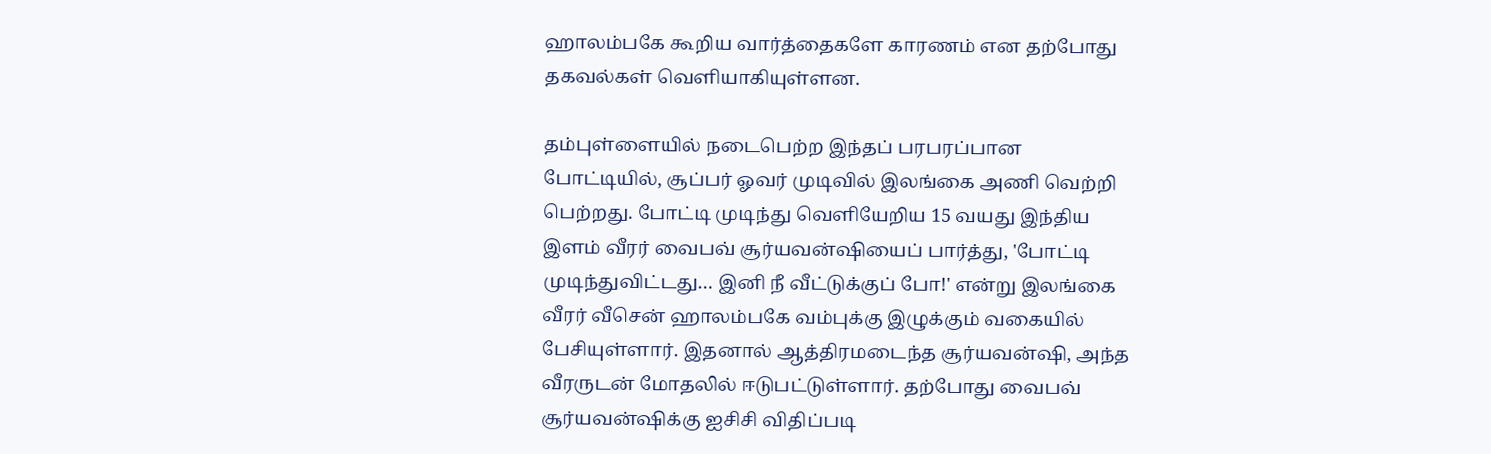ஹாலம்பகே கூறிய வார்த்தைகளே காரணம் என தற்போது தகவல்கள் வெளியாகியுள்ளன.

தம்புள்ளையில் நடைபெற்ற இந்தப் பரபரப்பான போட்டியில், சூப்பர் ஓவர் முடிவில் இலங்கை அணி வெற்றி பெற்றது. போட்டி முடிந்து வெளியேறிய 15 வயது இந்திய இளம் வீரர் வைபவ் சூர்யவன்ஷியைப் பார்த்து, 'போட்டி முடிந்துவிட்டது… இனி நீ வீட்டுக்குப் போ!' என்று இலங்கை வீரர் வீசென் ஹாலம்பகே வம்புக்கு இழுக்கும் வகையில் பேசியுள்ளார். இதனால் ஆத்திரமடைந்த சூர்யவன்ஷி, அந்த வீரருடன் மோதலில் ஈடுபட்டுள்ளார். தற்போது வைபவ் சூர்யவன்ஷிக்கு ஐசிசி விதிப்படி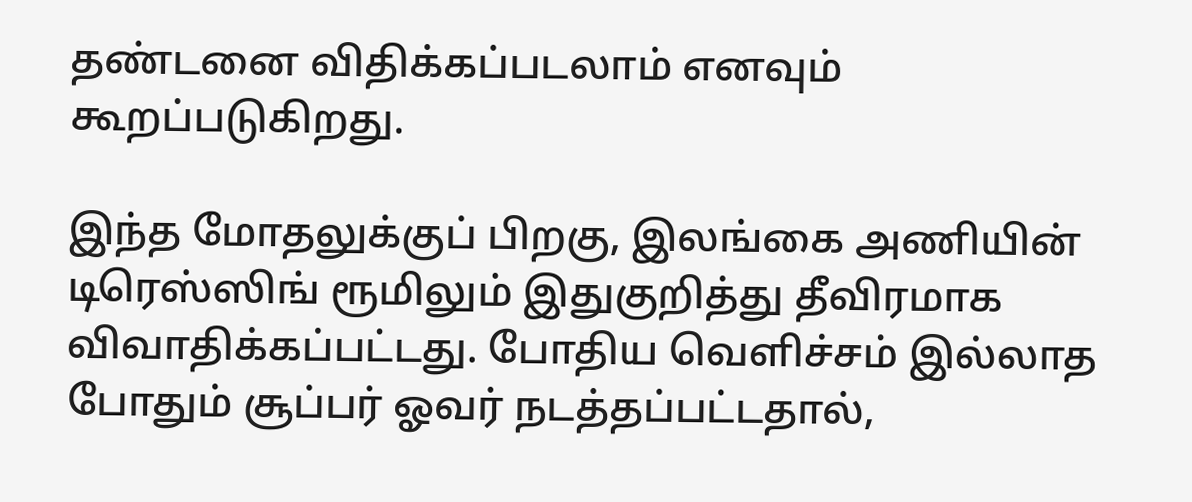தண்டனை விதிக்கப்படலாம் எனவும் கூறப்படுகிறது.

இந்த மோதலுக்குப் பிறகு, இலங்கை அணியின் டிரெஸ்ஸிங் ரூமிலும் இதுகுறித்து தீவிரமாக விவாதிக்கப்பட்டது. போதிய வெளிச்சம் இல்லாத போதும் சூப்பர் ஓவர் நடத்தப்பட்டதால்,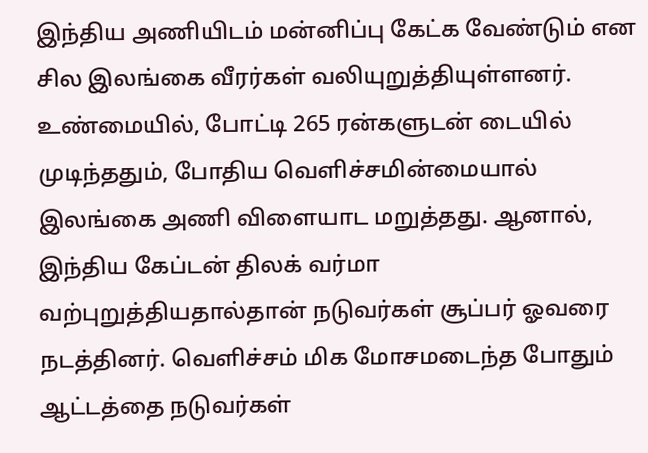இந்திய அணியிடம் மன்னிப்பு கேட்க வேண்டும் என சில இலங்கை வீரர்கள் வலியுறுத்தியுள்ளனர். உண்மையில், போட்டி 265 ரன்களுடன் டையில் முடிந்ததும், போதிய வெளிச்சமின்மையால் இலங்கை அணி விளையாட மறுத்தது. ஆனால், இந்திய கேப்டன் திலக் வர்மா வற்புறுத்தியதால்தான் நடுவர்கள் சூப்பர் ஓவரை நடத்தினர். வெளிச்சம் மிக மோசமடைந்த போதும் ஆட்டத்தை நடுவர்கள்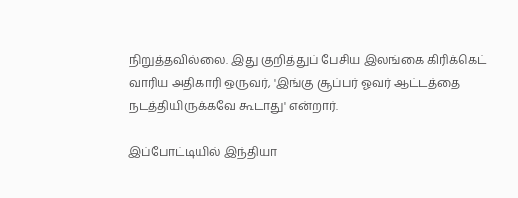நிறுத்தவில்லை. இது குறித்துப் பேசிய இலங்கை கிரிக்கெட் வாரிய அதிகாரி ஒருவர், 'இங்கு சூப்பர் ஓவர் ஆட்டத்தை நடத்தியிருக்கவே கூடாது' என்றார்.

இப்போட்டியில் இந்தியா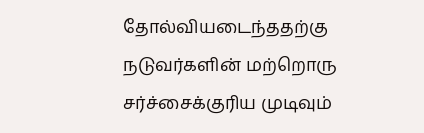தோல்வியடைந்ததற்கு நடுவர்களின் மற்றொரு சர்ச்சைக்குரிய முடிவும்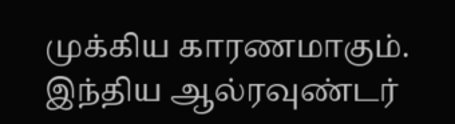முக்கிய காரணமாகும். இந்திய ஆல்ரவுண்டர்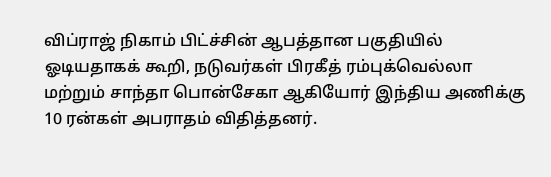விப்ராஜ் நிகாம் பிட்ச்சின் ஆபத்தான பகுதியில் ஓடியதாகக் கூறி, நடுவர்கள் பிரகீத் ரம்புக்வெல்லா மற்றும் சாந்தா பொன்சேகா ஆகியோர் இந்திய அணிக்கு 10 ரன்கள் அபராதம் விதித்தனர்.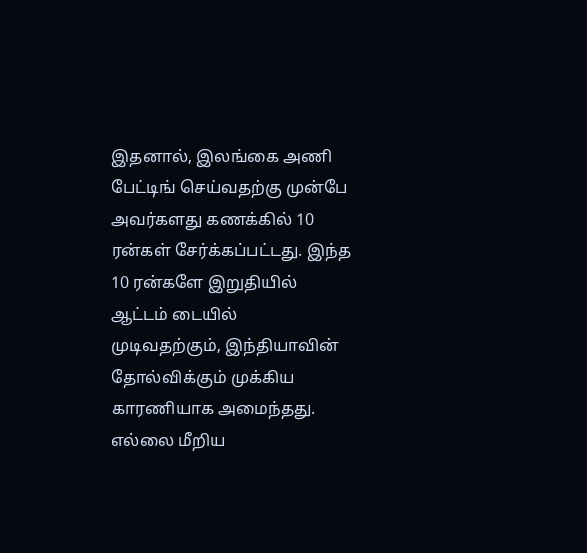இதனால், இலங்கை அணி பேட்டிங் செய்வதற்கு முன்பே அவர்களது கணக்கில் 10 ரன்கள் சேர்க்கப்பட்டது. இந்த 10 ரன்களே இறுதியில் ஆட்டம் டையில் முடிவதற்கும், இந்தியாவின் தோல்விக்கும் முக்கிய காரணியாக அமைந்தது. எல்லை மீறிய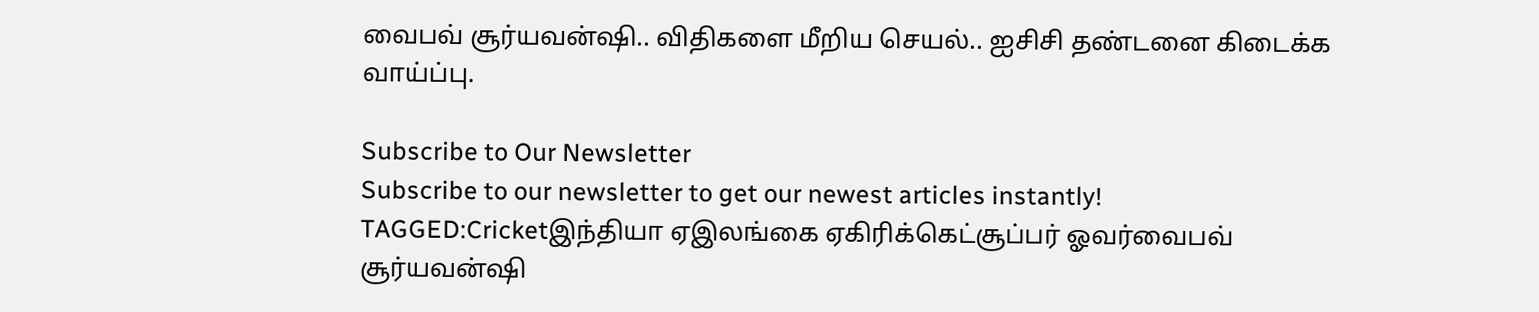வைபவ் சூர்யவன்ஷி.. விதிகளை மீறிய செயல்.. ஐசிசி தண்டனை கிடைக்க வாய்ப்பு.

Subscribe to Our Newsletter
Subscribe to our newsletter to get our newest articles instantly!
TAGGED:Cricketஇந்தியா ஏஇலங்கை ஏகிரிக்கெட்சூப்பர் ஓவர்வைபவ் சூர்யவன்ஷி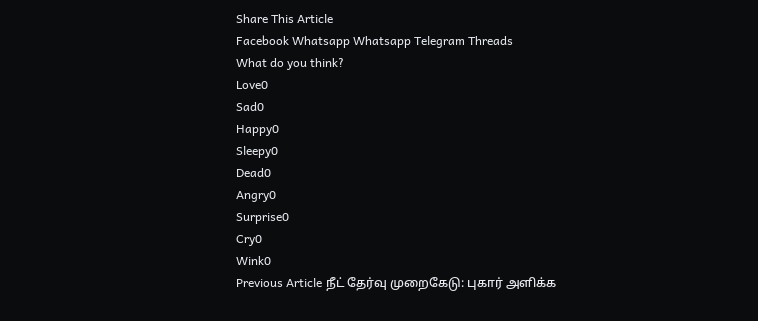Share This Article
Facebook Whatsapp Whatsapp Telegram Threads
What do you think?
Love0
Sad0
Happy0
Sleepy0
Dead0
Angry0
Surprise0
Cry0
Wink0
Previous Article நீட் தேர்வு முறைகேடு: புகார் அளிக்க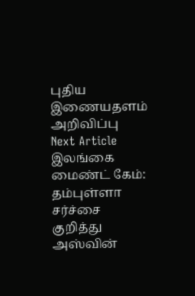புதிய இணையதளம் அறிவிப்பு
Next Article இலங்கை மைண்ட் கேம்: தம்புள்ளா சர்ச்சை குறித்து அஸ்வின்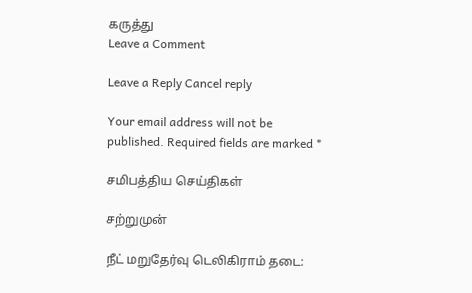கருத்து
Leave a Comment

Leave a Reply Cancel reply

Your email address will not be published. Required fields are marked *

சமிபத்திய செய்திகள்

சற்றுமுன்

நீட் மறுதேர்வு டெலிகிராம் தடை: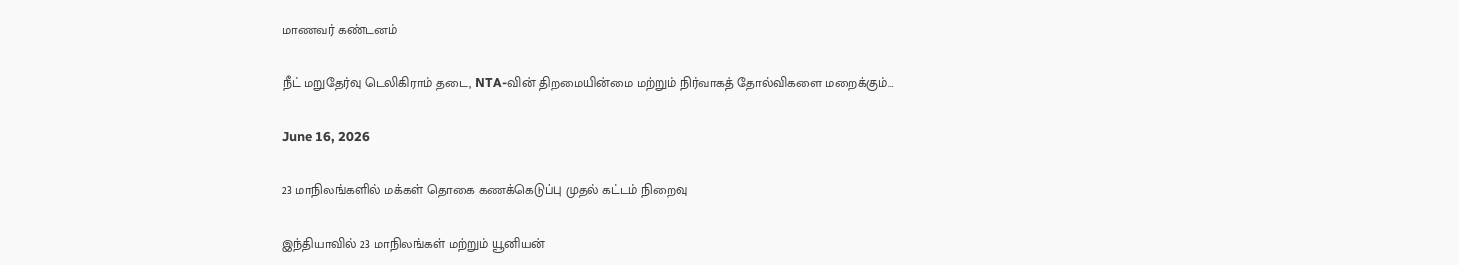மாணவர் கண்டனம்

நீட் மறுதேர்வு டெலிகிராம் தடை, NTA-வின் திறமையின்மை மற்றும் நிர்வாகத் தோல்விகளை மறைக்கும்…

June 16, 2026

23 மாநிலங்களில் மக்கள் தொகை கணக்கெடுப்பு முதல் கட்டம் நிறைவு

இந்தியாவில் 23 மாநிலங்கள் மற்றும் யூனியன்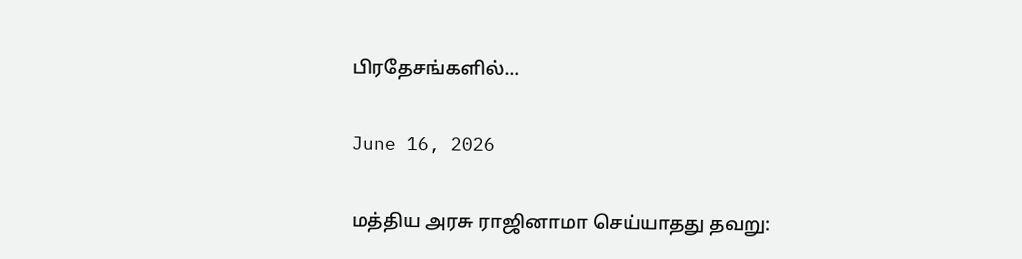பிரதேசங்களில்…

June 16, 2026

மத்திய அரசு ராஜினாமா செய்யாதது தவறு: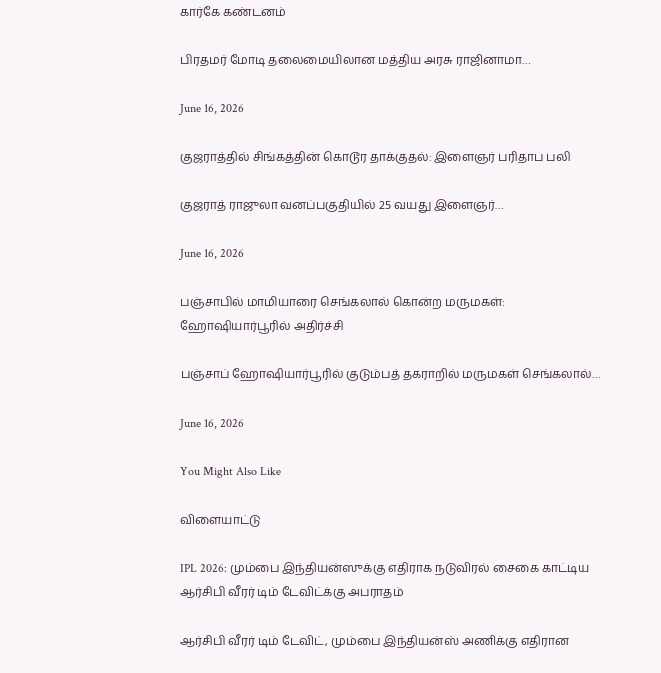கார்கே கண்டனம்

பிரதமர் மோடி தலைமையிலான மத்திய அரசு ராஜினாமா…

June 16, 2026

குஜராத்தில் சிங்கத்தின் கொடூர தாக்குதல்: இளைஞர் பரிதாப பலி

குஜராத் ராஜுலா வனப்பகுதியில் 25 வயது இளைஞர்…

June 16, 2026

பஞ்சாபில் மாமியாரை செங்கலால் கொன்ற மருமகள்: ஹோஷியார்பூரில் அதிர்ச்சி

பஞ்சாப் ஹோஷியார்பூரில் குடும்பத் தகராறில் மருமகள் செங்கலால்…

June 16, 2026

You Might Also Like

விளையாட்டு

IPL 2026: மும்பை இந்தியன்ஸுக்கு எதிராக நடுவிரல் சைகை காட்டிய ஆர்சிபி வீரர் டிம் டேவிட்க்கு அபராதம்

ஆர்சிபி வீரர் டிம் டேவிட், மும்பை இந்தியன்ஸ் அணிக்கு எதிரான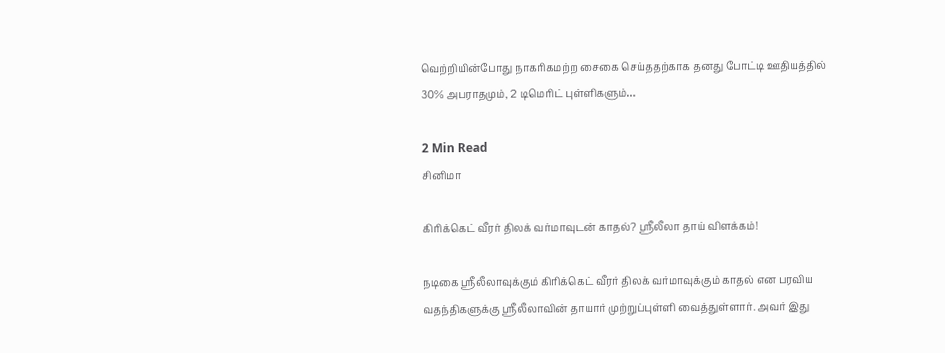வெற்றியின்போது நாகரிகமற்ற சைகை செய்ததற்காக தனது போட்டி ஊதியத்தில் 30% அபராதமும், 2 டிமெரிட் புள்ளிகளும்…

2 Min Read
சினிமா

கிரிக்கெட் வீரர் திலக் வர்மாவுடன் காதல்? ஸ்ரீலீலா தாய் விளக்கம்!

நடிகை ஸ்ரீலீலாவுக்கும் கிரிக்கெட் வீரர் திலக் வர்மாவுக்கும் காதல் என பரவிய வதந்திகளுக்கு ஸ்ரீலீலாவின் தாயார் முற்றுப்புள்ளி வைத்துள்ளார். அவர் இது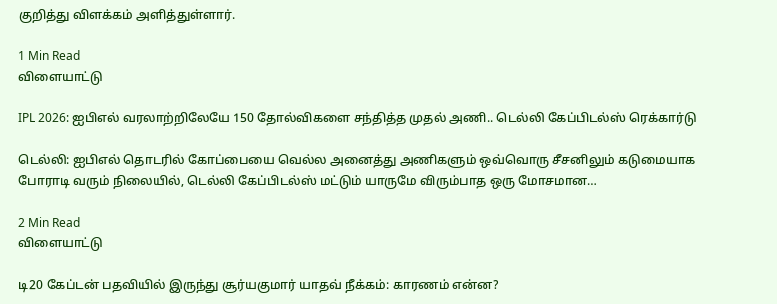குறித்து விளக்கம் அளித்துள்ளார்.

1 Min Read
விளையாட்டு

IPL 2026: ஐபிஎல் வரலாற்றிலேயே 150 தோல்விகளை சந்தித்த முதல் அணி.. டெல்லி கேப்பிடல்ஸ் ரெக்கார்டு

டெல்லி: ஐபிஎல் தொடரில் கோப்பையை வெல்ல அனைத்து அணிகளும் ஒவ்வொரு சீசனிலும் கடுமையாக போராடி வரும் நிலையில், டெல்லி கேப்பிடல்ஸ் மட்டும் யாருமே விரும்பாத ஒரு மோசமான…

2 Min Read
விளையாட்டு

டி20 கேப்டன் பதவியில் இருந்து சூர்யகுமார் யாதவ் நீக்கம்: காரணம் என்ன?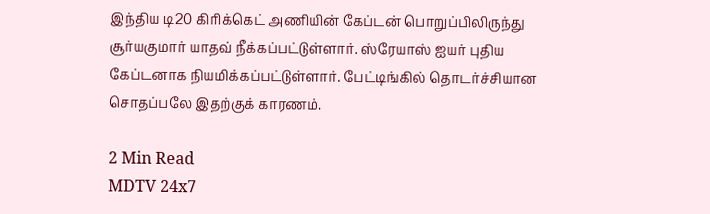இந்திய டி20 கிரிக்கெட் அணியின் கேப்டன் பொறுப்பிலிருந்து சூர்யகுமார் யாதவ் நீக்கப்பட்டுள்ளார். ஸ்ரேயாஸ் ஐயர் புதிய கேப்டனாக நியமிக்கப்பட்டுள்ளார். பேட்டிங்கில் தொடர்ச்சியான சொதப்பலே இதற்குக் காரணம்.

2 Min Read
MDTV 24x7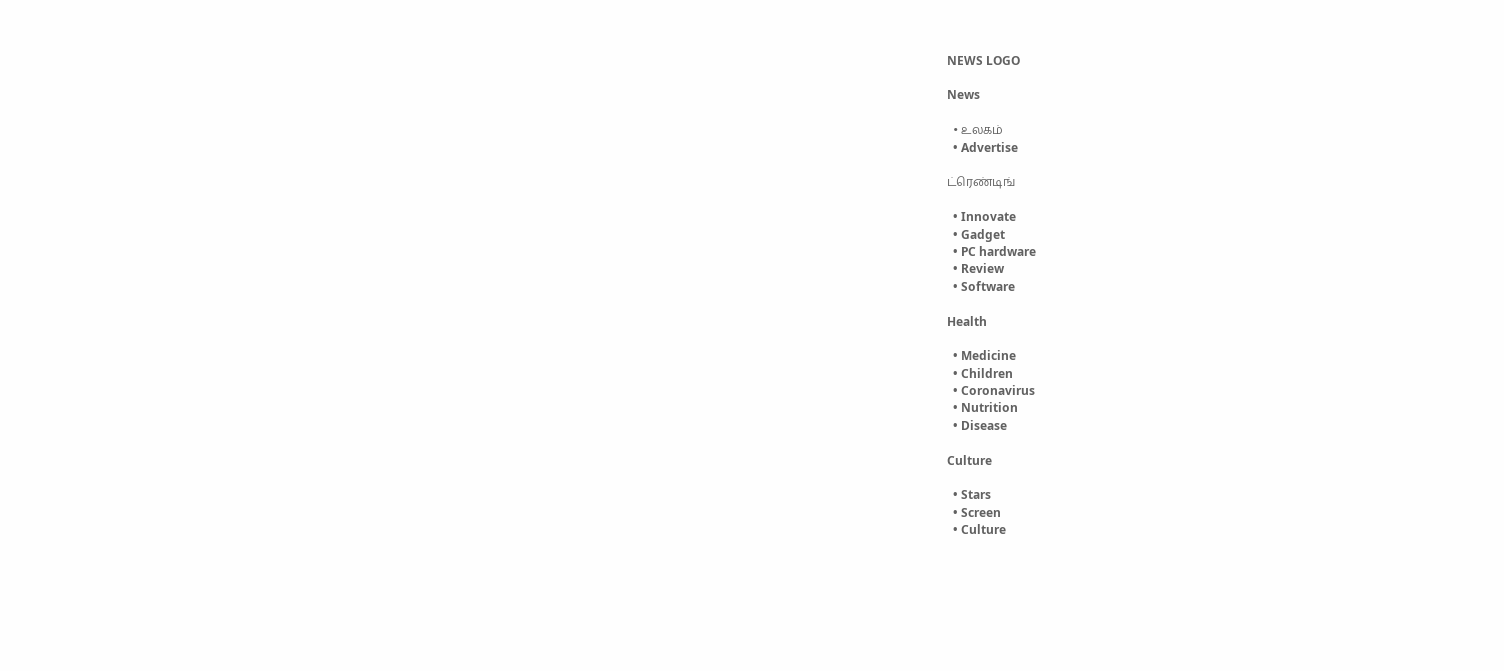NEWS LOGO

News

  • உலகம்
  • Advertise

ட்ரெண்டிங்

  • Innovate
  • Gadget
  • PC hardware
  • Review
  • Software

Health

  • Medicine
  • Children
  • Coronavirus
  • Nutrition
  • Disease

Culture

  • Stars
  • Screen
  • Culture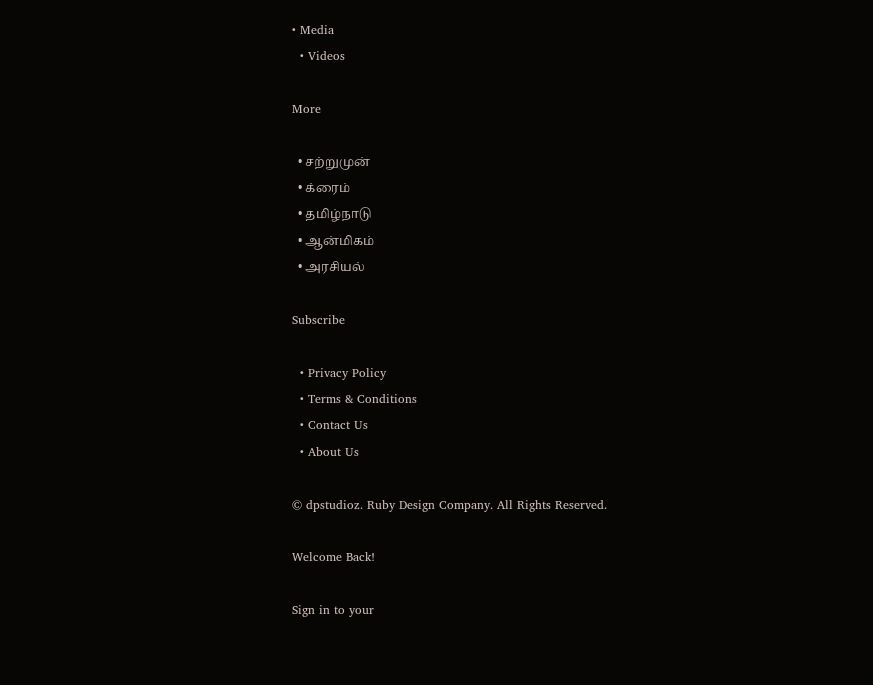• Media
  • Videos

More

  • சற்றுமுன்
  • க்ரைம்
  • தமிழ்நாடு
  • ஆன்மிகம்
  • அரசியல்

Subscribe

  • Privacy Policy
  • Terms & Conditions
  • Contact Us
  • About Us

© dpstudioz. Ruby Design Company. All Rights Reserved.

Welcome Back!

Sign in to your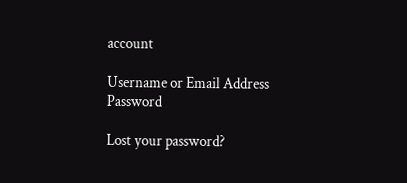account

Username or Email Address
Password

Lost your password?